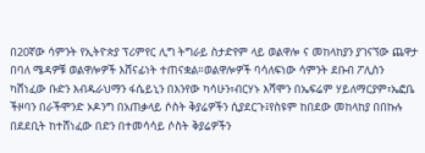በ20ኛው ሳምንት የኢትዮጵያ ፕሪምየር ሊግ ትግራይ ስታድየም ላይ ወልዋሎ ና መከላከያን ያገናኘው ጨዋታ በባለ ሜዳዎቹ ወልዋሎዎች እሸናፊነት ተጠናቋል።ወልዋሎዎች ባሳለፍነው ሳምንት ደቡብ ፖሊስን ካሸነፈው ቡድን እብዱራህማን ፋሴይኒን በእንየው ካሳሁን፣ብርሃኑ እሻሞን በኤፍሬም ሃይለማርያም፣ኤፎቤ ችዞባን በራችሞንድ ኦዶንግ በአጠቃላይ ሶስት ቅያሬዎችን ሲያደርጉ፤የስዩም ከበደው መከላከያ በበኩሉ በደደቢት ከተሸነፈው በድን በተመሳሳይ ሶስት ቅያሬዎችን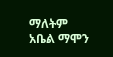ማለትም አቤል ማሞን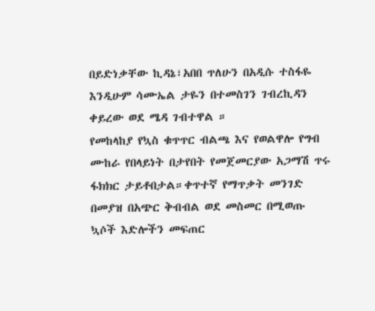በይድነቃቸው ኪዳኔ፣አበበ ጥለሁን በአዲሱ ተስፋዬ እንዲሁም ሳሙኤል ታዬን በተመስገን ገብረኪዳን ቀይረው ወደ ሜዳ ገብተዋል ።
የመከላከያ የኳስ ቁጥጥር ብልጫ እና የወልዋሎ የግብ ሙከራ የበላይነት በታየበት የመጀመርያው አጋማሽ ጥሩ ፋክክር ታይቶበታል።ቀጥተኛ የማጥቃት መንገድ በመያዝ በአጭር ቅብብል ወደ መስመር በሚወጡ ኳሶች እድሎችን መፍጠር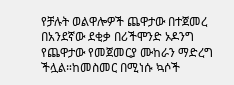የቻሉት ወልዋሎዎች ጨዋታው በተጀመረ በአንደኛው ደቂቃ በሪችሞንድ ኦዶንግ የጨዋታው የመጀመርያ ሙከራን ማድረግ ችሏል።ከመስመር በሚነሱ ኳሶች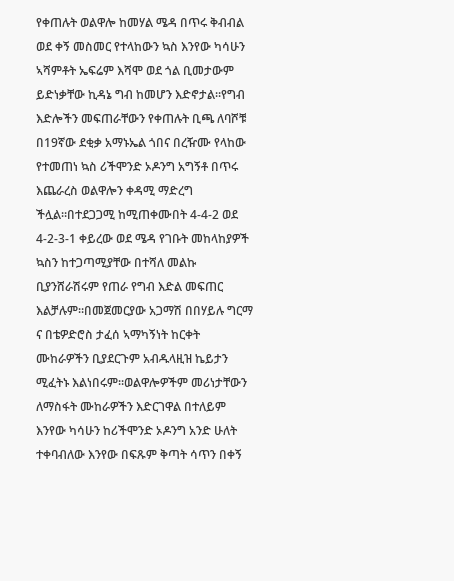የቀጠሉት ወልዋሎ ከመሃል ሜዳ በጥሩ ቅብብል ወደ ቀኝ መስመር የተላከውን ኳስ እንየው ካሳሁን ኣሻምቶት ኤፍሬም እሻሞ ወደ ጎል ቢመታውም ይድነቃቸው ኪዳኔ ግብ ከመሆን እድኖታል።የግብ እድሎችን መፍጠራቸውን የቀጠሉት ቢጫ ለባሾቹ በ19ኛው ደቂቃ አማኑኤል ጎበና በረዥሙ የላከው የተመጠነ ኳስ ሪችሞንድ ኦዶንግ አግኝቶ በጥሩ እጨራረስ ወልዋሎን ቀዳሚ ማድረግ ችሏል።በተደጋጋሚ ከሚጠቀሙበት 4-4-2 ወደ 4-2-3-1 ቀይረው ወደ ሜዳ የገቡት መከላከያዎች ኳስን ከተጋጣሚያቸው በተሻለ መልኩ ቢያንሸራሽሩም የጠራ የግብ እድል መፍጠር እልቻሉም።በመጀመርያው አጋማሽ በበሃይሉ ግርማ ና በቴዎድሮስ ታፈሰ ኣማካኝነት ከርቀት ሙከራዎችን ቢያደርጉም አብዱላዚዝ ኬይታን ሚፈትኑ እልነበሩም።ወልዋሎዎችም መሪነታቸውን ለማስፋት ሙከራዎችን እድርገዋል በተለይም እንየው ካሳሁን ከሪችሞንድ ኦዶንግ አንድ ሁለት ተቀባብለው እንየው በፍጹም ቅጣት ሳጥን በቀኝ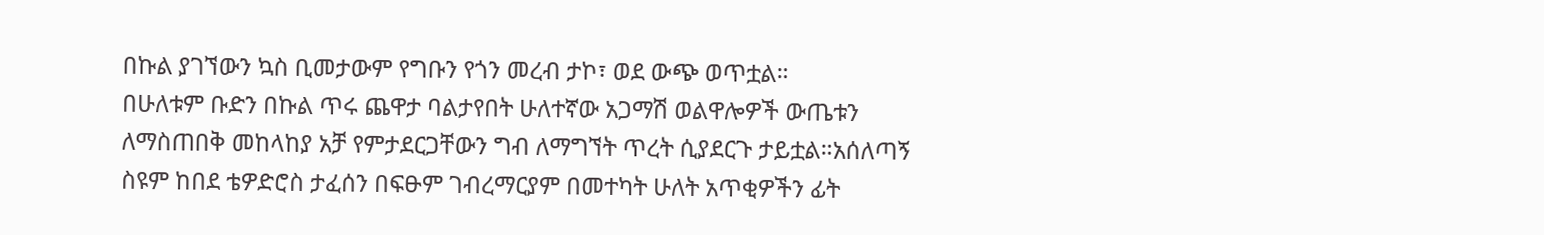በኩል ያገኘውን ኳስ ቢመታውም የግቡን የጎን መረብ ታኮ፣ ወደ ውጭ ወጥቷል።
በሁለቱም ቡድን በኩል ጥሩ ጨዋታ ባልታየበት ሁለተኛው አጋማሽ ወልዋሎዎች ውጤቱን ለማስጠበቅ መከላከያ አቻ የምታደርጋቸውን ግብ ለማግኘት ጥረት ሲያደርጉ ታይቷል።አሰለጣኝ ስዩም ከበደ ቴዎድሮስ ታፈሰን በፍፁም ገብረማርያም በመተካት ሁለት አጥቂዎችን ፊት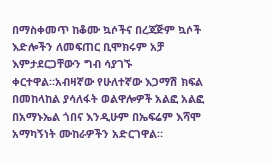በማስቀመጥ ከቆሙ ኳሶችና በረጃጅም ኳሶች እድሎችን ለመፍጠር ቢሞክሩም አቻ እምታደርጋቸውን ግብ ሳያገኙ ቀርተዋል።አብዛኛው የሁለተኛው እጋማሽ ክፍል በመከላከል ያሳለፋት ወልዋሎዎች አልፎ አልፎ በአማኑኤል ጎበና እንዲሁም በኤፍሬም እሻሞ አማካኝነት ሙከራዎችን አድርገዋል።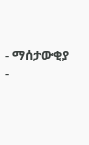- ማሰታውቂያ -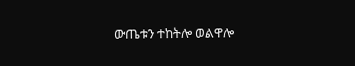ውጤቱን ተከትሎ ወልዋሎ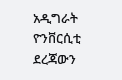አዲግራት ዮንቨርሲቲ ደረጃውን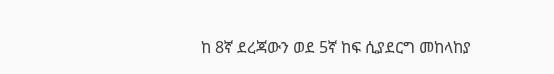ከ 8ኛ ደረጃውን ወደ 5ኛ ከፍ ሲያደርግ መከላከያ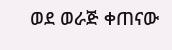ወደ ወራጅ ቀጠናው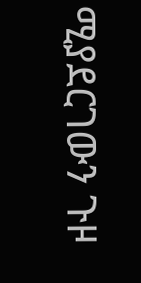ሚያደርገውን ጉዞ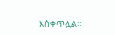እስቀጥሏል።